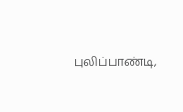புலிப்பாண்டி,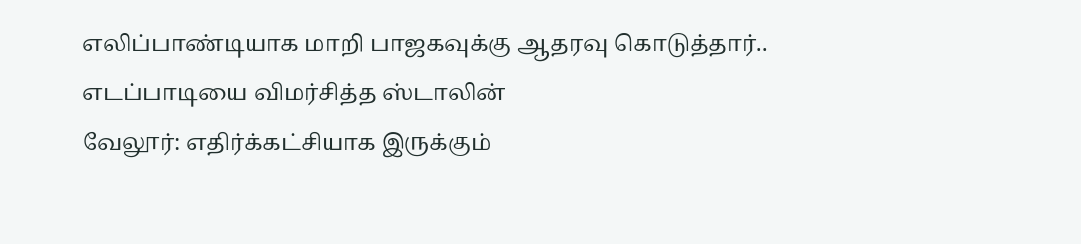எலிப்பாண்டியாக மாறி பாஜகவுக்கு ஆதரவு கொடுத்தார்.. எடப்பாடியை விமர்சித்த ஸ்டாலின்
வேலூர்: எதிர்க்கட்சியாக இருக்கும்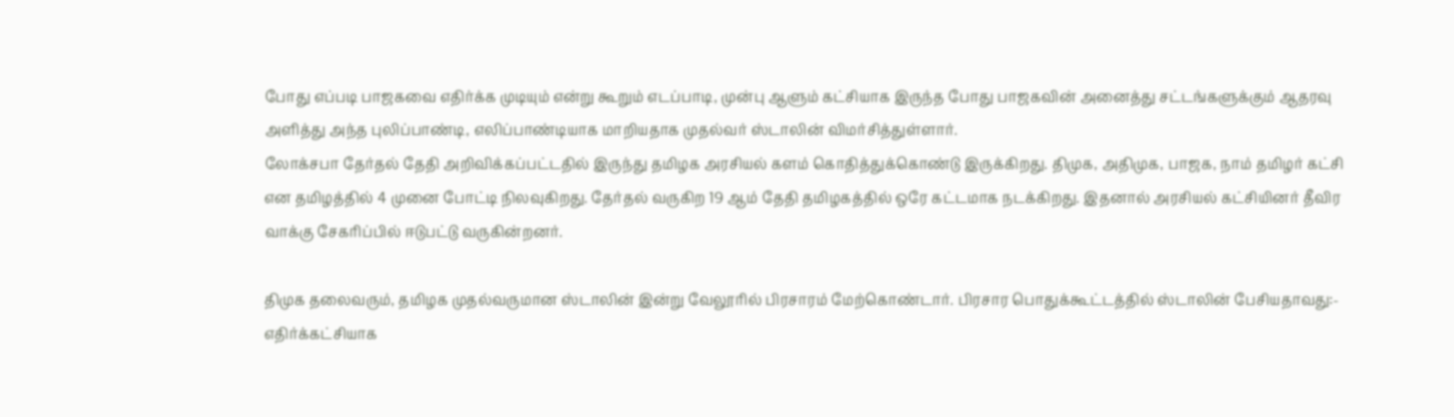போது எப்படி பாஜகவை எதிர்க்க முடியும் என்று கூறும் எடப்பாடி, முன்பு ஆளும் கட்சியாக இருந்த போது பாஜகவின் அனைத்து சட்டங்களுக்கும் ஆதரவு அளித்து அந்த புலிப்பாண்டி, எலிப்பாண்டியாக மாறியதாக முதல்வர் ஸ்டாலின் விமர்சித்துள்ளார்.
லோக்சபா தேர்தல் தேதி அறிவிக்கப்பட்டதில் இருந்து தமிழக அரசியல் களம் கொதித்துக்கொண்டு இருக்கிறது. திமுக, அதிமுக, பாஜக, நாம் தமிழர் கட்சி என தமிழத்தில் 4 முனை போட்டி நிலவுகிறது. தேர்தல் வருகிற 19 ஆம் தேதி தமிழகத்தில் ஒரே கட்டமாக நடக்கிறது. இதனால் அரசியல் கட்சியினர் தீவிர வாக்கு சேகரிப்பில் ஈடுபட்டு வருகின்றனர்.

திமுக தலைவரும், தமிழக முதல்வருமான ஸ்டாலின் இன்று வேலூரில் பிரசாரம் மேற்கொண்டார். பிரசார பொதுக்கூட்டத்தில் ஸ்டாலின் பேசியதாவது:- எதிர்க்கட்சியாக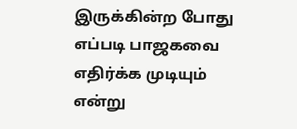இருக்கின்ற போது எப்படி பாஜகவை எதிர்க்க முடியும் என்று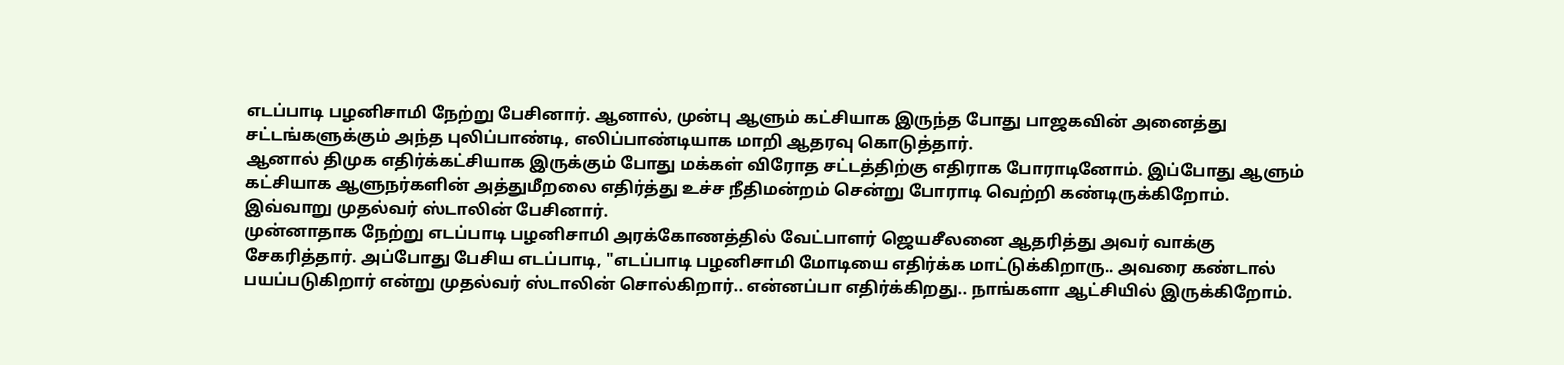எடப்பாடி பழனிசாமி நேற்று பேசினார். ஆனால், முன்பு ஆளும் கட்சியாக இருந்த போது பாஜகவின் அனைத்து சட்டங்களுக்கும் அந்த புலிப்பாண்டி, எலிப்பாண்டியாக மாறி ஆதரவு கொடுத்தார்.
ஆனால் திமுக எதிர்க்கட்சியாக இருக்கும் போது மக்கள் விரோத சட்டத்திற்கு எதிராக போராடினோம். இப்போது ஆளும் கட்சியாக ஆளுநர்களின் அத்துமீறலை எதிர்த்து உச்ச நீதிமன்றம் சென்று போராடி வெற்றி கண்டிருக்கிறோம். இவ்வாறு முதல்வர் ஸ்டாலின் பேசினார்.
முன்னாதாக நேற்று எடப்பாடி பழனிசாமி அரக்கோணத்தில் வேட்பாளர் ஜெயசீலனை ஆதரித்து அவர் வாக்கு சேகரித்தார். அப்போது பேசிய எடப்பாடி, "எடப்பாடி பழனிசாமி மோடியை எதிர்க்க மாட்டுக்கிறாரு.. அவரை கண்டால் பயப்படுகிறார் என்று முதல்வர் ஸ்டாலின் சொல்கிறார்.. என்னப்பா எதிர்க்கிறது.. நாங்களா ஆட்சியில் இருக்கிறோம்.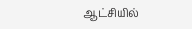ஆட்சியில்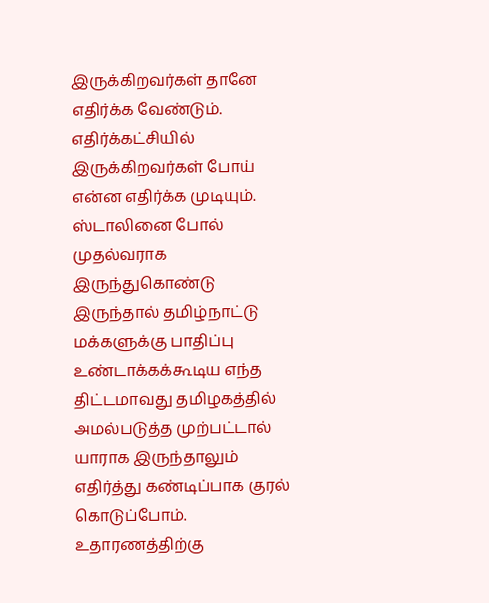இருக்கிறவர்கள் தானே எதிர்க்க வேண்டும். எதிர்க்கட்சியில் இருக்கிறவர்கள் போய் என்ன எதிர்க்க முடியும்.
ஸ்டாலினை போல் முதல்வராக இருந்துகொண்டு இருந்தால் தமிழ்நாட்டு மக்களுக்கு பாதிப்பு உண்டாக்கக்கூடிய எந்த திட்டமாவது தமிழகத்தில் அமல்படுத்த முற்பட்டால் யாராக இருந்தாலும் எதிர்த்து கண்டிப்பாக குரல் கொடுப்போம். உதாரணத்திற்கு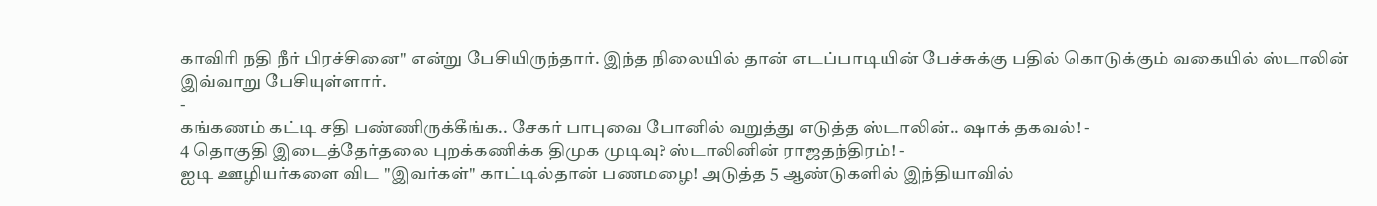காவிரி நதி நீர் பிரச்சினை" என்று பேசியிருந்தார். இந்த நிலையில் தான் எடப்பாடியின் பேச்சுக்கு பதில் கொடுக்கும் வகையில் ஸ்டாலின் இவ்வாறு பேசியுள்ளார்.
-
கங்கணம் கட்டி சதி பண்ணிருக்கீங்க.. சேகர் பாபுவை போனில் வறுத்து எடுத்த ஸ்டாலின்.. ஷாக் தகவல்! -
4 தொகுதி இடைத்தேர்தலை புறக்கணிக்க திமுக முடிவு? ஸ்டாலினின் ராஜதந்திரம்! -
ஐடி ஊழியர்களை விட "இவர்கள்" காட்டில்தான் பணமழை! அடுத்த 5 ஆண்டுகளில் இந்தியாவில்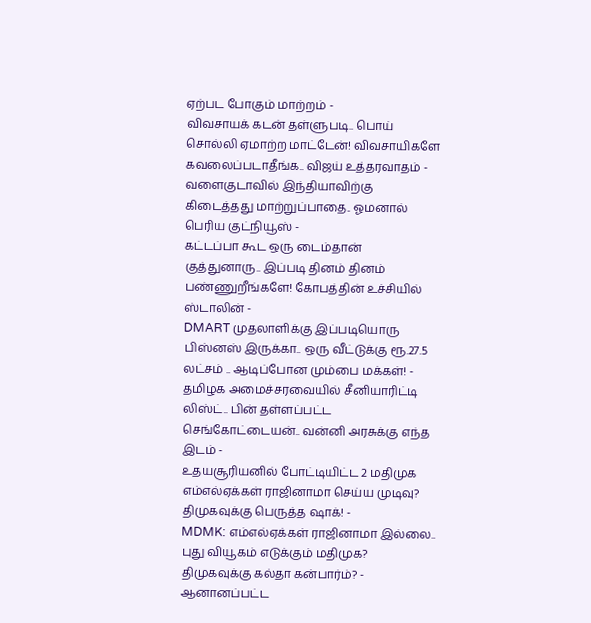ஏற்பட போகும் மாற்றம் -
விவசாயக் கடன் தள்ளுபடி.. பொய் சொல்லி ஏமாற்ற மாட்டேன்! விவசாயிகளே கவலைப்படாதீங்க.. விஜய் உத்தரவாதம் -
வளைகுடாவில் இந்தியாவிற்கு கிடைத்தது மாற்றுப்பாதை.. ஓமனால் பெரிய குட்நியூஸ் -
கட்டப்பா கூட ஒரு டைம்தான் குத்துனாரு.. இப்படி தினம் தினம் பண்ணுறீங்களே! கோபத்தின் உச்சியில் ஸ்டாலின் -
DMART முதலாளிக்கு இப்படியொரு பிஸ்னஸ் இருக்கா.. ஒரு வீட்டுக்கு ரூ.27.5 லட்சம் .. ஆடிப்போன மும்பை மக்கள்! -
தமிழக அமைச்சரவையில் சீனியாரிட்டி லிஸ்ட்.. பின் தள்ளப்பட்ட செங்கோட்டையன்.. வன்னி அரசுக்கு எந்த இடம் -
உதயசூரியனில் போட்டியிட்ட 2 மதிமுக எம்எல்ஏக்கள் ராஜினாமா செய்ய முடிவு? திமுகவுக்கு பெருத்த ஷாக்! -
MDMK: எம்எல்ஏக்கள் ராஜினாமா இல்லை.. புது வியூகம் எடுக்கும் மதிமுக? திமுகவுக்கு கல்தா கன்பார்ம்? -
ஆனானப்பட்ட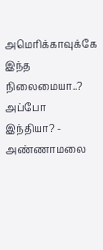அமெரிக்காவுக்கே இந்த நிலைமையா..? அப்போ இந்தியா? -
அண்ணாமலை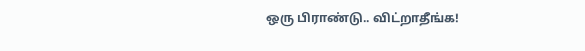ஒரு பிராண்டு.. விட்றாதீங்க!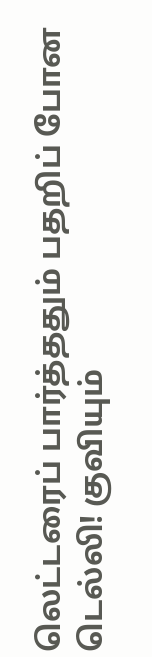லெட்டரைப் பார்த்ததும் பதறிப் போன டெல்லி! குவியும்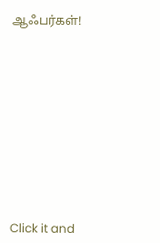ஆஃபர்கள்!












Click it and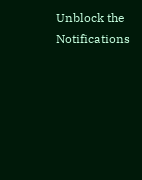Unblock the Notifications